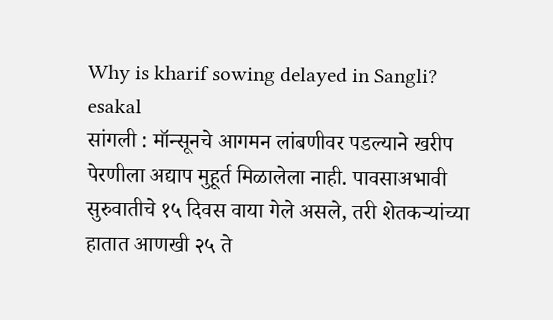Why is kharif sowing delayed in Sangli?
esakal
सांगली : मॉन्सूनचे आगमन लांबणीवर पडल्याने खरीप पेरणीला अद्याप मुहूर्त मिळालेला नाही. पावसाअभावी सुरुवातीचे १५ दिवस वाया गेले असले, तरी शेतकऱ्यांच्या हातात आणखी २५ ते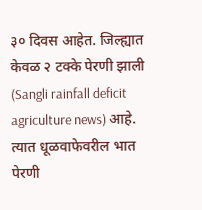३० दिवस आहेत. जिल्ह्यात केवळ २ टक्के पेरणी झाली (Sangli rainfall deficit agriculture news) आहे. त्यात धूळवाफेवरील भात पेरणी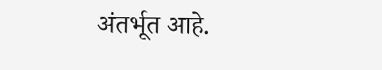अंतर्भूत आहे.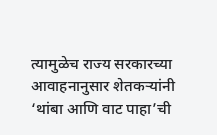त्यामुळेच राज्य सरकारच्या आवाहनानुसार शेतकऱ्यांनी ‘थांबा आणि वाट पाहा’ची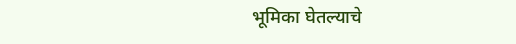भूमिका घेतल्याचे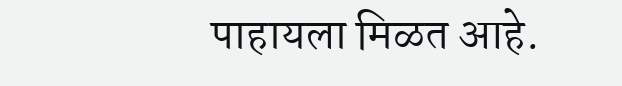पाहायला मिळत आहे.